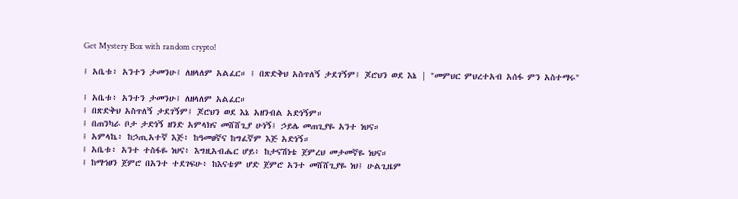Get Mystery Box with random crypto!

፤ አቤቱ፥ አንተን ታመንሁ፤ ለዘላለም አልፈር። ፤ በጽድቅህ አስጥለኝ ታደገኝም፤ ጆሮህን ወደ እኔ | "መምህር ምህረተአብ አሰፋ ምን አስተማሩ"

፤ አቤቱ፥ አንተን ታመንሁ፤ ለዘላለም አልፈር።
፤ በጽድቅህ አስጥለኝ ታደገኝም፤ ጆሮህን ወደ እኔ አዘንብል አድነኝም።
፤ በጠንካራ ቦታ ታድነኝ ዘንድ አምላክና መሸሸጊያ ሁነኝ፤ ኃይሌ መጠጊያዬ አንተ ነህና።
፤ አምላኬ፥ ከኃጢአተኛ እጅ፥ ከዓመፀኛና ከግፈኛም እጅ አድነኝ።
፤ አቤቱ፥ አንተ ተስፋዬ ነህና፥ እግዚአብሔር ሆይ፥ ከታናሽነቴ ጀምረህ መታመኛዬ ነህና።
፤ ከማኅፀን ጀምሮ በአንተ ተደገፍሁ፥ ከእናቴም ሆድ ጀምሮ አንተ መሸሸጊያዬ ነህ፤ ሁልጊዜም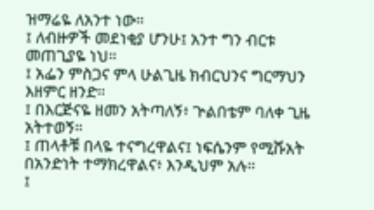ዝማሬዬ ለአንተ ነው።
፤ ለብዙዎች መደነቂያ ሆንሁ፤ አንተ ግን ብርቱ መጠጊያዬ ነህ።
፤ አፌን ምስጋና ምላ ሁልጊዜ ክብርህንና ግርማህን እዘምር ዘንድ።
፤ በእርጅናዬ ዘመን አትጣለኝ፥ ጕልበቴም ባለቀ ጊዜ አትተወኝ።
፤ ጠላቶቹ በላዬ ተናግረዋልና፤ ነፍሴንም የሚሹአት በአንድነት ተማክረዋልና፥ እንዲህም አሉ።
፤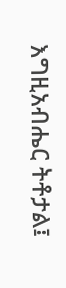እግዚአብሔር ትቶታል፤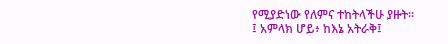የሚያድነው የለምና ተከትላችሁ ያዙት።
፤ አምላክ ሆይ፥ ከእኔ አትራቅ፤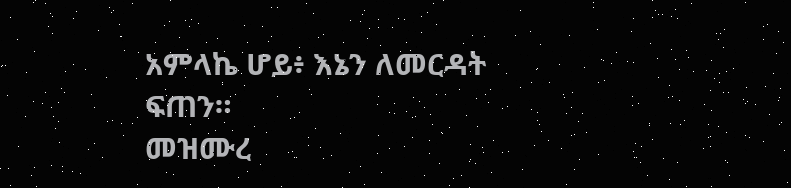አምላኬ ሆይ፥ እኔን ለመርዳት ፍጠን።
መዝሙረ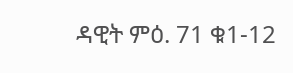ዳዊት ምዕ. 71 ቁ1-12